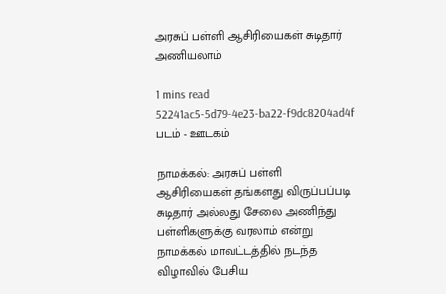அரசுப் பள்ளி ஆசிரியைகள் சுடிதார் அணியலாம்

1 mins read
52241ac5-5d79-4e23-ba22-f9dc8204ad4f
படம் - ஊடகம்

நாமக்கல்: அரசுப் பள்ளி ஆசிரியைகள் தங்களது விருப்பப்படி சுடிதார் அல்லது சேலை அணிந்து பள்ளிகளுக்கு வரலாம் என்று நாமக்கல் மாவட்டத்தில் நடந்த விழாவில் பேசிய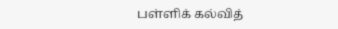பள்ளிக் கல்வித்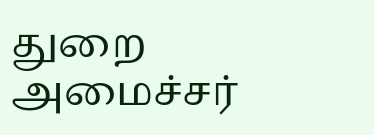துறை அமைச்சர்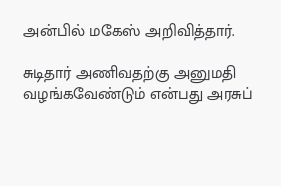அன்பில் மகேஸ் அறிவித்தார்.

சுடிதார் அணிவதற்கு அனுமதி வழங்கவேண்டும் என்பது அரசுப்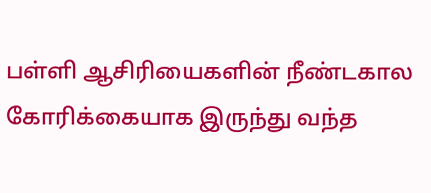பள்ளி ஆசிரியைகளின் நீண்டகால கோரிக்கையாக இருந்து வந்த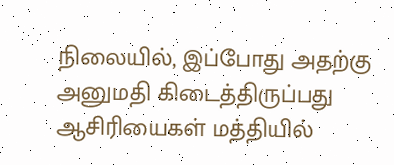நிலையில், இப்போது அதற்கு அனுமதி கிடைத்திருப்பது ஆசிரியைகள் மத்தியில்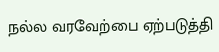நல்ல வரவேற்பை ஏற்படுத்தி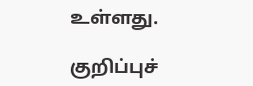உள்ளது.

குறிப்புச்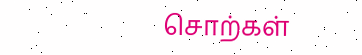சொற்கள்